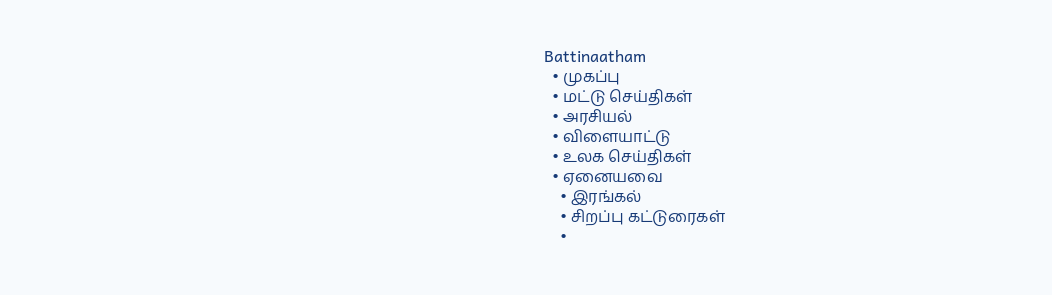Battinaatham
  • முகப்பு
  • மட்டு செய்திகள்
  • அரசியல்
  • விளையாட்டு
  • உலக செய்திகள்
  • ஏனையவை
    • இரங்கல்
    • சிறப்பு கட்டுரைகள்
    •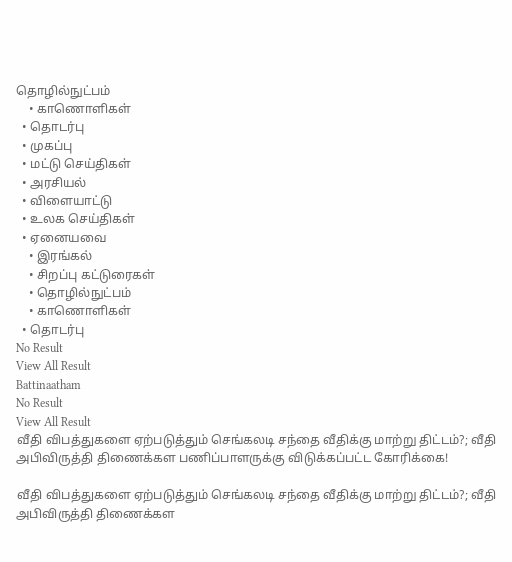தொழில்நுட்பம்
    • காணொளிகள்
  • தொடர்பு
  • முகப்பு
  • மட்டு செய்திகள்
  • அரசியல்
  • விளையாட்டு
  • உலக செய்திகள்
  • ஏனையவை
    • இரங்கல்
    • சிறப்பு கட்டுரைகள்
    • தொழில்நுட்பம்
    • காணொளிகள்
  • தொடர்பு
No Result
View All Result
Battinaatham
No Result
View All Result
வீதி விபத்துகளை ஏற்படுத்தும் செங்கலடி சந்தை வீதிக்கு மாற்று திட்டம்?; வீதி அபிவிருத்தி திணைக்கள பணிப்பாளருக்கு விடுக்கப்பட்ட கோரிக்கை!

வீதி விபத்துகளை ஏற்படுத்தும் செங்கலடி சந்தை வீதிக்கு மாற்று திட்டம்?; வீதி அபிவிருத்தி திணைக்கள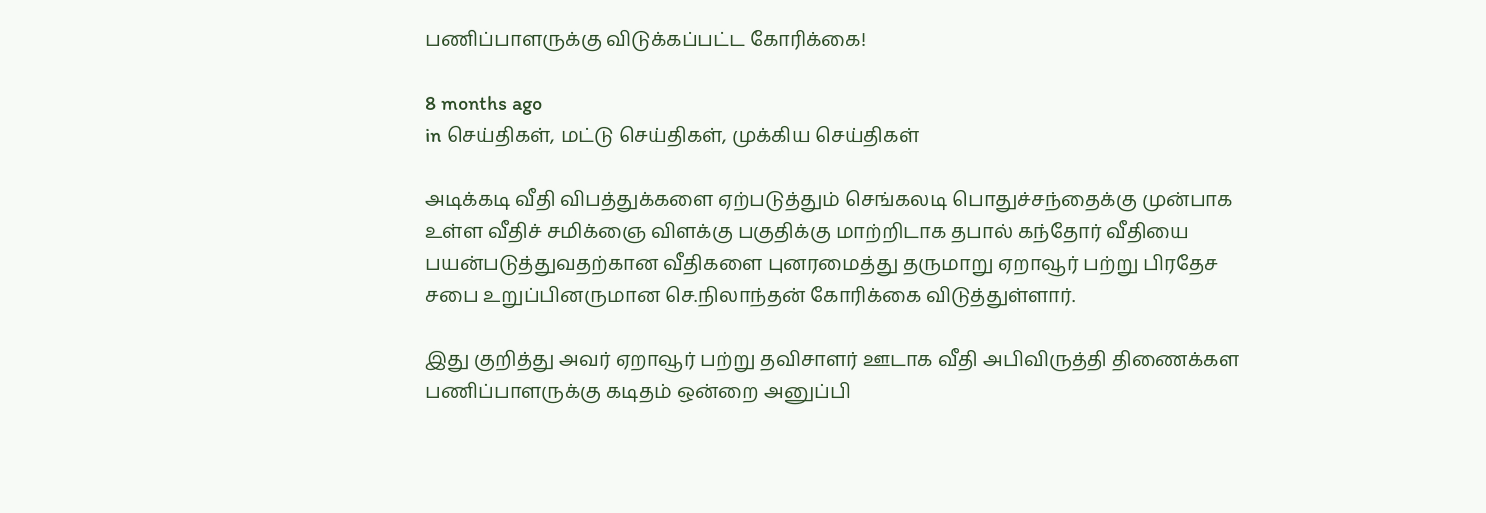பணிப்பாளருக்கு விடுக்கப்பட்ட கோரிக்கை!

8 months ago
in செய்திகள், மட்டு செய்திகள், முக்கிய செய்திகள்

அடிக்கடி வீதி விபத்துக்களை ஏற்படுத்தும் செங்கலடி பொதுச்சந்தைக்கு முன்பாக உள்ள வீதிச் சமிக்ஞை விளக்கு பகுதிக்கு மாற்றிடாக தபால் கந்தோர் வீதியை பயன்படுத்துவதற்கான வீதிகளை புனரமைத்து தருமாறு ஏறாவூர் பற்று பிரதேச சபை உறுப்பினருமான செ.நிலாந்தன் கோரிக்கை விடுத்துள்ளார்.

இது குறித்து அவர் ஏறாவூர் பற்று தவிசாளர் ஊடாக வீதி அபிவிருத்தி திணைக்கள பணிப்பாளருக்கு கடிதம் ஒன்றை அனுப்பி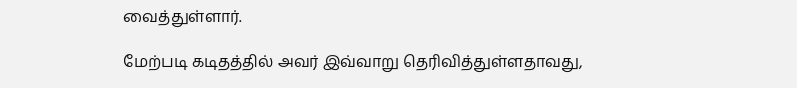வைத்துள்ளார்.

மேற்படி கடிதத்தில் அவர் இவ்வாறு தெரிவித்துள்ளதாவது,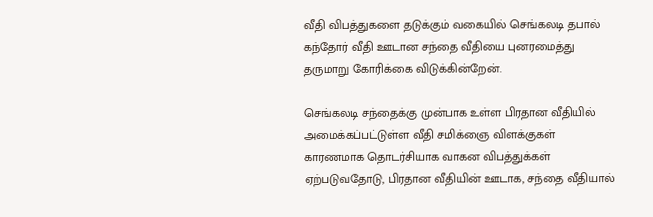வீதி விபத்துகளை தடுக்கும் வகையில் செங்கலடி தபால் கந்தோர் வீதி ஊடான சந்தை வீதியை புனரமைத்து தருமாறு கோரிக்கை விடுக்கின்றேன்.

செங்கலடி சந்தைக்கு முன்பாக உள்ள பிரதான வீதியில் அமைக்கப்பட்டுள்ள வீதி சமிக்ஞை விளக்குகள் காரணமாக தொடர்சியாக வாகன விபத்துக்கள் ஏற்படுவதோடு, பிரதான வீதியின் ஊடாக, சந்தை வீதியால்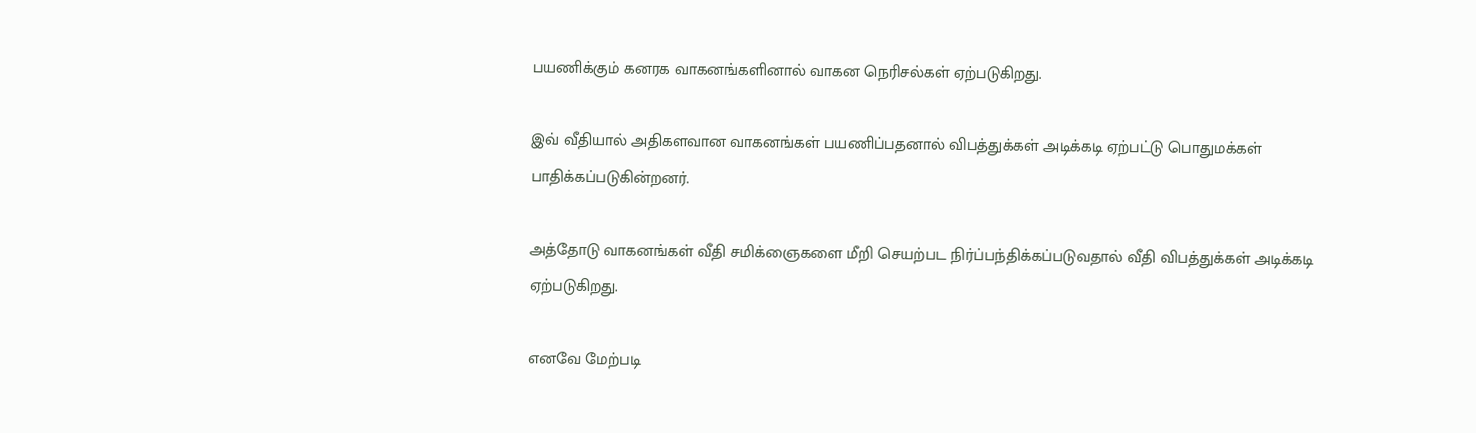பயணிக்கும் கனரக வாகனங்களினால் வாகன நெரிசல்கள் ஏற்படுகிறது.

இவ் வீதியால் அதிகளவான வாகனங்கள் பயணிப்பதனால் விபத்துக்கள் அடிக்கடி ஏற்பட்டு பொதுமக்கள் பாதிக்கப்படுகின்றனர்.

அத்தோடு வாகனங்கள் வீதி சமிக்ஞைகளை மீறி செயற்பட நிர்ப்பந்திக்கப்படுவதால் வீதி விபத்துக்கள் அடிக்கடி ஏற்படுகிறது.

எனவே மேற்படி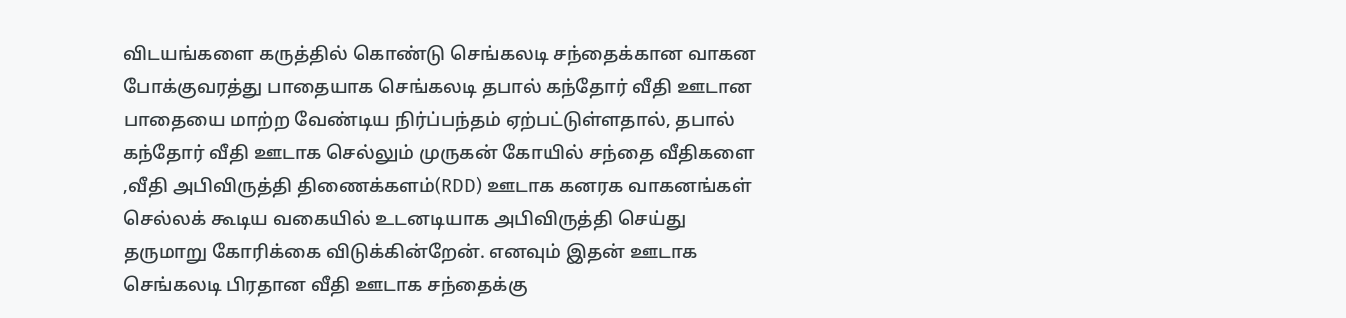விடயங்களை கருத்தில் கொண்டு செங்கலடி சந்தைக்கான வாகன போக்குவரத்து பாதையாக செங்கலடி தபால் கந்தோர் வீதி ஊடான பாதையை மாற்ற வேண்டிய நிர்ப்பந்தம் ஏற்பட்டுள்ளதால், தபால் கந்தோர் வீதி ஊடாக செல்லும் முருகன் கோயில் சந்தை வீதிகளை ,வீதி அபிவிருத்தி திணைக்களம்(RDD) ஊடாக கனரக வாகனங்கள் செல்லக் கூடிய வகையில் உடனடியாக அபிவிருத்தி செய்து தருமாறு கோரிக்கை விடுக்கின்றேன். எனவும் இதன் ஊடாக செங்கலடி பிரதான வீதி ஊடாக சந்தைக்கு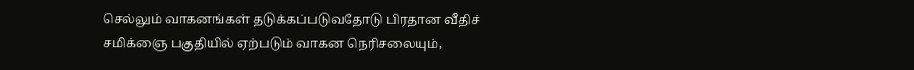செல்லும் வாகனங்கள் தடுக்கப்படுவதோடு பிரதான வீதிச் சமிக்ஞை பகுதியில் ஏற்படும் வாகன நெரிசலையும்,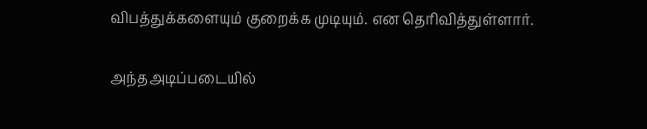விபத்துக்களையும் குறைக்க முடியும். என தெரிவித்துள்ளார்.

அந்தஅடிப்படையில்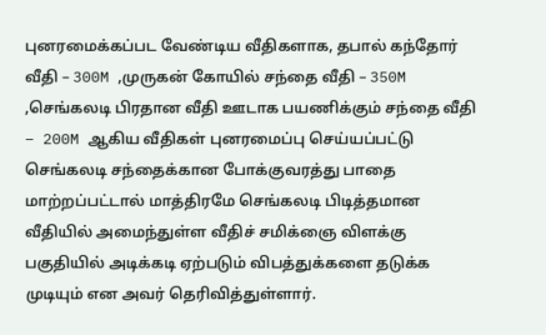புனரமைக்கப்பட வேண்டிய வீதிகளாக, தபால் கந்தோர் வீதி – 300M ,முருகன் கோயில் சந்தை வீதி – 350M ,செங்கலடி பிரதான வீதி ஊடாக பயணிக்கும் சந்தை வீதி – 200M ஆகிய வீதிகள் புனரமைப்பு செய்யப்பட்டு செங்கலடி சந்தைக்கான போக்குவரத்து பாதை மாற்றப்பட்டால் மாத்திரமே செங்கலடி பிடித்தமான வீதியில் அமைந்துள்ள வீதிச் சமிக்ஞை விளக்கு பகுதியில் அடிக்கடி ஏற்படும் விபத்துக்களை தடுக்க முடியும் என அவர் தெரிவித்துள்ளார்.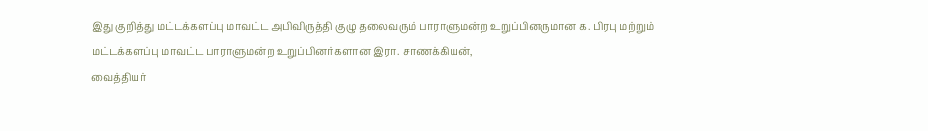இது குறித்து மட்டக்களப்பு மாவட்ட அபிவிருத்தி குழு தலைவரும் பாராளுமன்ற உறுப்பினருமான க. பிரபு மற்றும் மட்டக்களப்பு மாவட்ட பாராளுமன்ற உறுப்பினர்களான இரா. சாணக்கியன்,
வைத்தியர்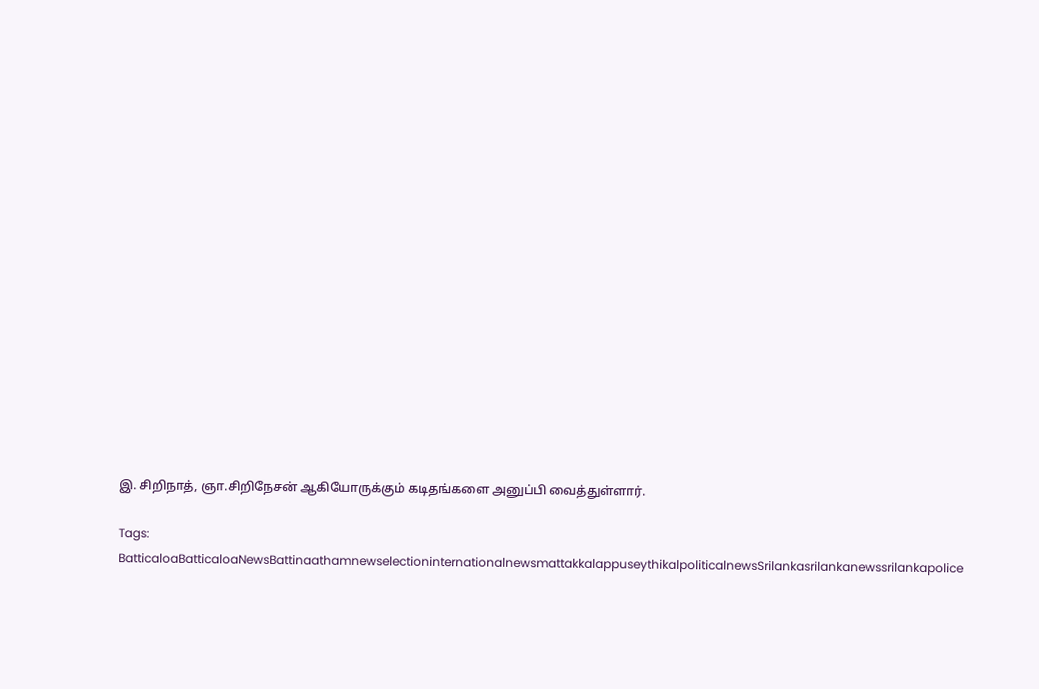இ. சிறிநாத், ஞா.சிறிநேசன் ஆகியோருக்கும் கடிதங்களை அனுப்பி வைத்துள்ளார்.

Tags: BatticaloaBatticaloaNewsBattinaathamnewselectioninternationalnewsmattakkalappuseythikalpoliticalnewsSrilankasrilankanewssrilankapolice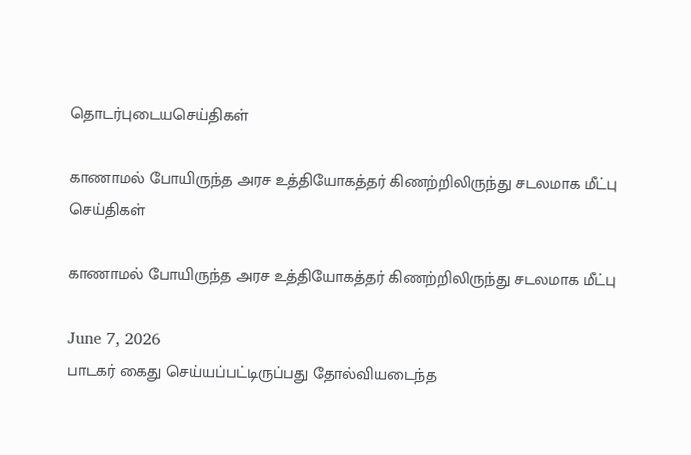தொடர்புடையசெய்திகள்

காணாமல் போயிருந்த அரச உத்தியோகத்தர் கிணற்றிலிருந்து சடலமாக மீட்பு
செய்திகள்

காணாமல் போயிருந்த அரச உத்தியோகத்தர் கிணற்றிலிருந்து சடலமாக மீட்பு

June 7, 2026
பாடகர் கைது செய்யப்பட்டிருப்பது தோல்வியடைந்த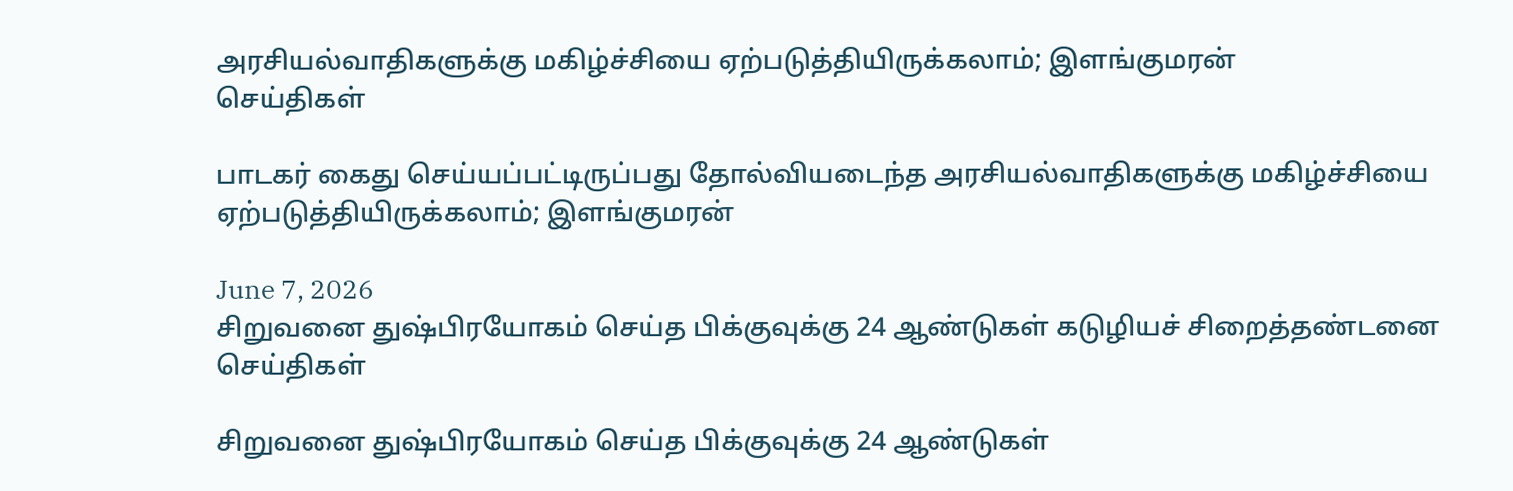அரசியல்வாதிகளுக்கு மகிழ்ச்சியை ஏற்படுத்தியிருக்கலாம்; இளங்குமரன்
செய்திகள்

பாடகர் கைது செய்யப்பட்டிருப்பது தோல்வியடைந்த அரசியல்வாதிகளுக்கு மகிழ்ச்சியை ஏற்படுத்தியிருக்கலாம்; இளங்குமரன்

June 7, 2026
சிறுவனை துஷ்பிரயோகம் செய்த பிக்குவுக்கு 24 ஆண்டுகள் கடுழியச் சிறைத்தண்டனை
செய்திகள்

சிறுவனை துஷ்பிரயோகம் செய்த பிக்குவுக்கு 24 ஆண்டுகள்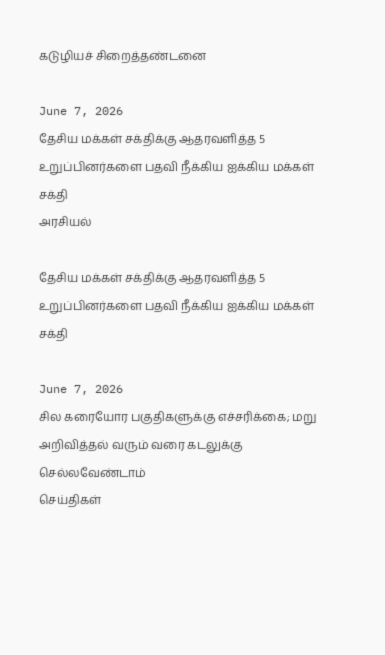கடுழியச் சிறைத்தண்டனை

June 7, 2026
தேசிய மக்கள் சக்திக்கு ஆதரவளித்த 5 உறுப்பினர்களை பதவி நீக்கிய ஐக்கிய மக்கள் சக்தி
அரசியல்

தேசிய மக்கள் சக்திக்கு ஆதரவளித்த 5 உறுப்பினர்களை பதவி நீக்கிய ஐக்கிய மக்கள் சக்தி

June 7, 2026
சில கரையோர பகுதிகளுக்கு எச்சரிக்கை; மறு அறிவித்தல் வரும் வரை கடலுக்கு செல்லவேண்டாம்
செய்திகள்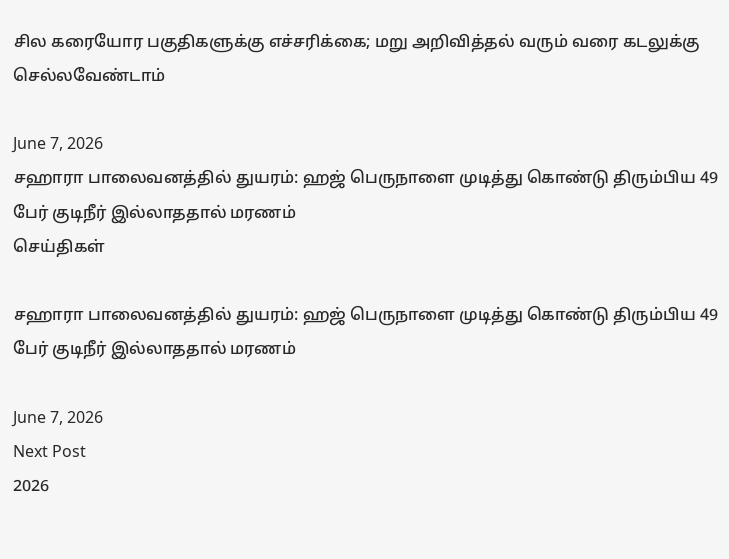சில கரையோர பகுதிகளுக்கு எச்சரிக்கை; மறு அறிவித்தல் வரும் வரை கடலுக்கு செல்லவேண்டாம்

June 7, 2026
சஹாரா பாலைவனத்தில் துயரம்: ஹஜ் பெருநாளை முடித்து கொண்டு திரும்பிய 49 பேர் குடிநீர் இல்லாததால் மரணம்
செய்திகள்

சஹாரா பாலைவனத்தில் துயரம்: ஹஜ் பெருநாளை முடித்து கொண்டு திரும்பிய 49 பேர் குடிநீர் இல்லாததால் மரணம்

June 7, 2026
Next Post
2026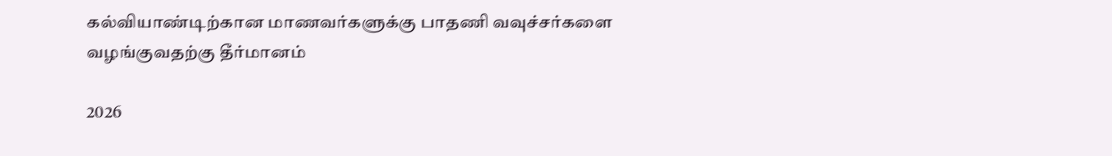கல்வியாண்டிற்கான மாணவர்களுக்கு பாதணி வவுச்சர்களை வழங்குவதற்கு தீர்மானம்

2026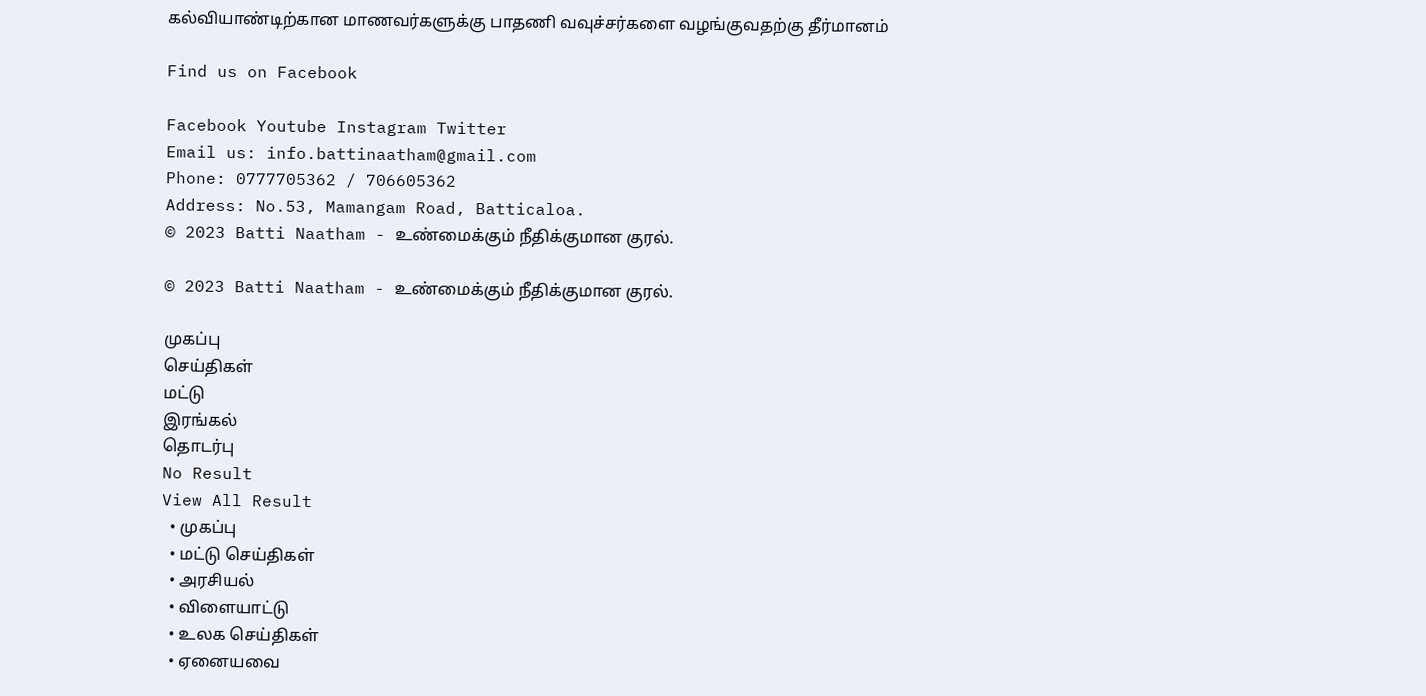கல்வியாண்டிற்கான மாணவர்களுக்கு பாதணி வவுச்சர்களை வழங்குவதற்கு தீர்மானம்

Find us on Facebook

Facebook Youtube Instagram Twitter
Email us: info.battinaatham@gmail.com
Phone: 0777705362 / 706605362
Address: No.53, Mamangam Road, Batticaloa.
© 2023 Batti Naatham - உண்மைக்கும் நீதிக்குமான குரல்.

© 2023 Batti Naatham - உண்மைக்கும் நீதிக்குமான குரல்.

முகப்பு
செய்திகள்
மட்டு
இரங்கல்
தொடர்பு
No Result
View All Result
  • முகப்பு
  • மட்டு செய்திகள்
  • அரசியல்
  • விளையாட்டு
  • உலக செய்திகள்
  • ஏனையவை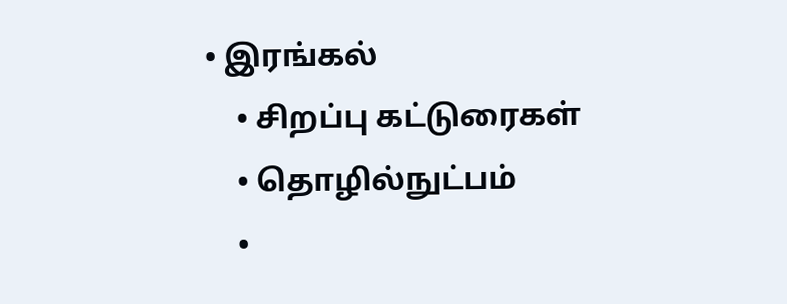• இரங்கல்
    • சிறப்பு கட்டுரைகள்
    • தொழில்நுட்பம்
    •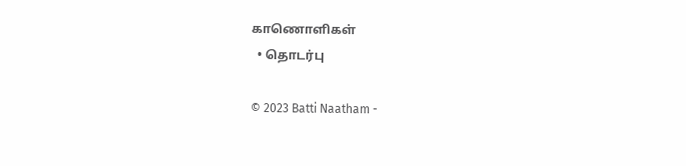காணொளிகள்
  • தொடர்பு

© 2023 Batti Naatham -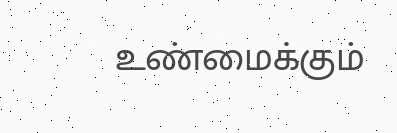உண்மைக்கும்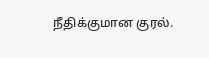நீதிக்குமான குரல்.